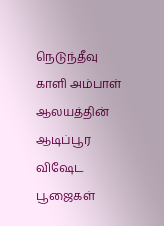நெடுந்தீவு காளி அம்பாள் ஆலயத்தின் ஆடிப்பூர விஷேட பூஜைகள்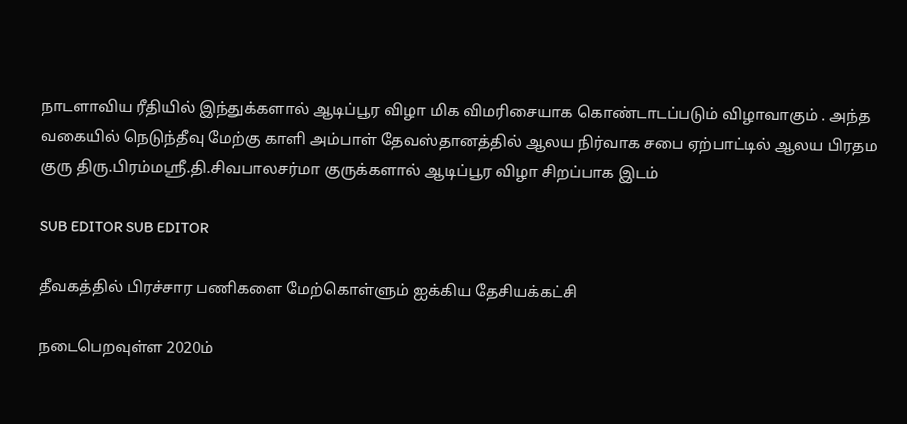நாடளாவிய ரீதியில் இந்துக்களால் ஆடிப்பூர விழா மிக விமரிசையாக கொண்டாடப்படும் விழாவாகும் . அந்த வகையில் நெடுந்தீவு மேற்கு காளி அம்பாள் தேவஸ்தானத்தில் ஆலய நிர்வாக சபை ஏற்பாட்டில் ஆலய பிரதம குரு திரு.பிரம்மஸ்ரீ.தி.சிவபாலசர்மா குருக்களால் ஆடிப்பூர விழா சிறப்பாக இடம்

SUB EDITOR SUB EDITOR

தீவகத்தில் பிரச்சார பணிகளை மேற்கொள்ளும் ஐக்கிய தேசியக்கட்சி

நடைபெறவுள்ள 2020ம்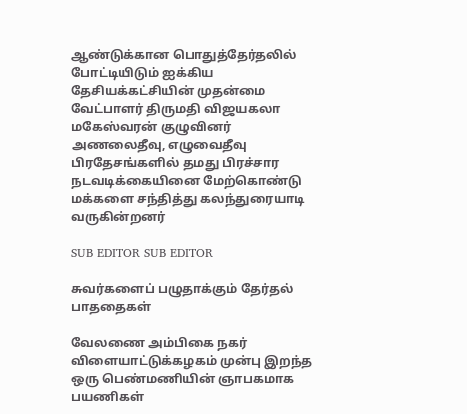ஆண்டுக்கான பொதுத்தேர்தலில் போட்டியிடும் ஐக்கிய தேசியக்கட்சியின் முதன்மை வேட்பாளர் திருமதி விஜயகலா மகேஸ்வரன் குழுவினர் அணலைதீவு, எழுவைதீவு பிரதேசங்களில் தமது பிரச்சார நடவடிக்கையினை மேற்கொண்டு மக்களை சந்தித்து கலந்துரையாடி வருகின்றனர்

SUB EDITOR SUB EDITOR

சுவர்களைப் பழுதாக்கும் தேர்தல் பாததைகள்

வேலணை அம்பிகை நகர் விளையாட்டுக்கழகம் முன்பு இறந்த ஒரு பெண்மணியின் ஞாபகமாக பயணிகள்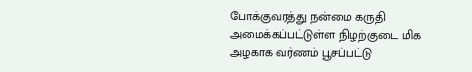போக்குவரத்து நன்மை கருதி அமைக்கப்பட்டுள்ள நிழற்குடை மிக அழகாக வர்ணம் பூசப்பட்டு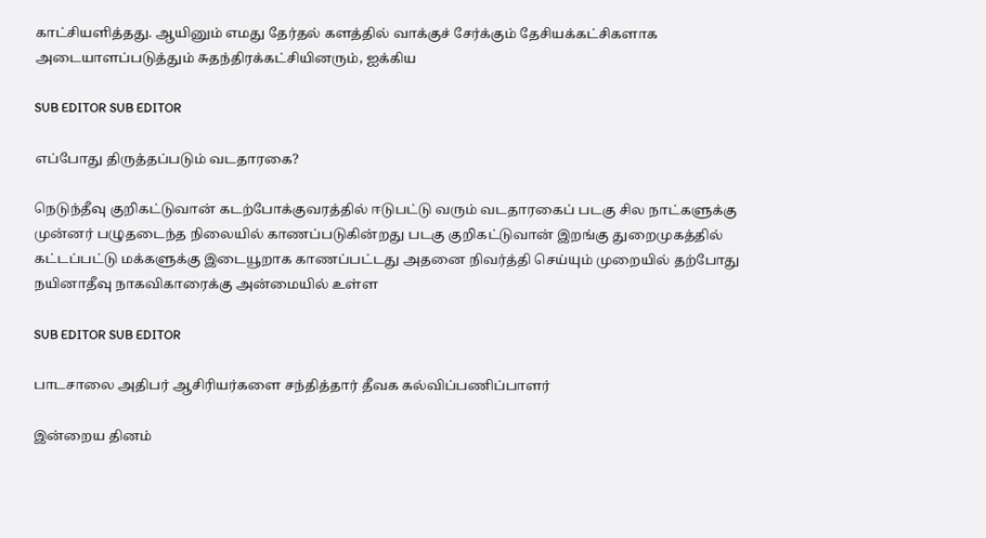காட்சியளித்தது. ஆயினும் எமது தேர்தல் களத்தில் வாக்குச் சேர்க்கும் தேசியக்கட்சிகளாக அடையாளப்படுத்தும் சுதந்திரக்கட்சியினரும், ஐக்கிய

SUB EDITOR SUB EDITOR

எப்போது திருத்தப்படும் வடதாரகை?

நெடுந்தீவு குறிகட்டுவான் கடற்போக்குவரத்தில் ஈடுபட்டு வரும் வடதாரகைப் படகு சில நாட்களுக்கு முன்னர் பழுதடைந்த நிலையில் காணப்படுகின்றது படகு குறிகட்டுவான் இறங்கு துறைமுகத்தில் கட்டப்பட்டு மக்களுக்கு இடையூறாக காணப்பட்டது அதனை நிவர்த்தி செய்யும் முறையில் தற்போது நயினாதீவு நாகவிகாரைக்கு அன்மையில் உள்ள

SUB EDITOR SUB EDITOR

பாடசாலை அதிபர் ஆசிரியர்களை சந்தித்தார் தீவக கல்விப்பணிப்பாளர்

இன்றைய தினம்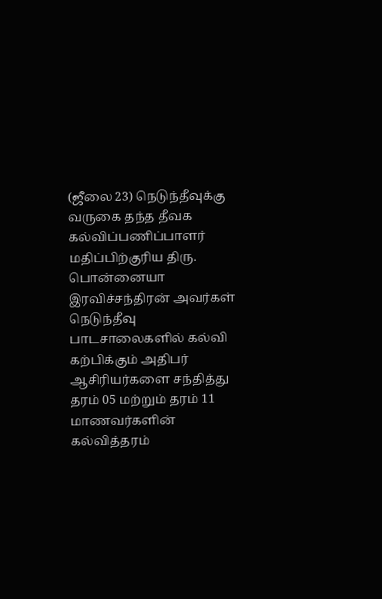(ஜீலை 23) நெடுந்தீவுக்கு வருகை தந்த தீவக கல்விப்பணிப்பாளர் மதிப்பிற்குரிய திரு. பொன்னையா இரவிச்சந்திரன் அவர்கள் நெடுந்தீவு பாடசாலைகளில் கல்வி கற்பிக்கும் அதிபர் ஆசிரியர்களை சந்தித்து தரம் 05 மற்றும் தரம் 11 மாணவர்களின் கல்வித்தரம்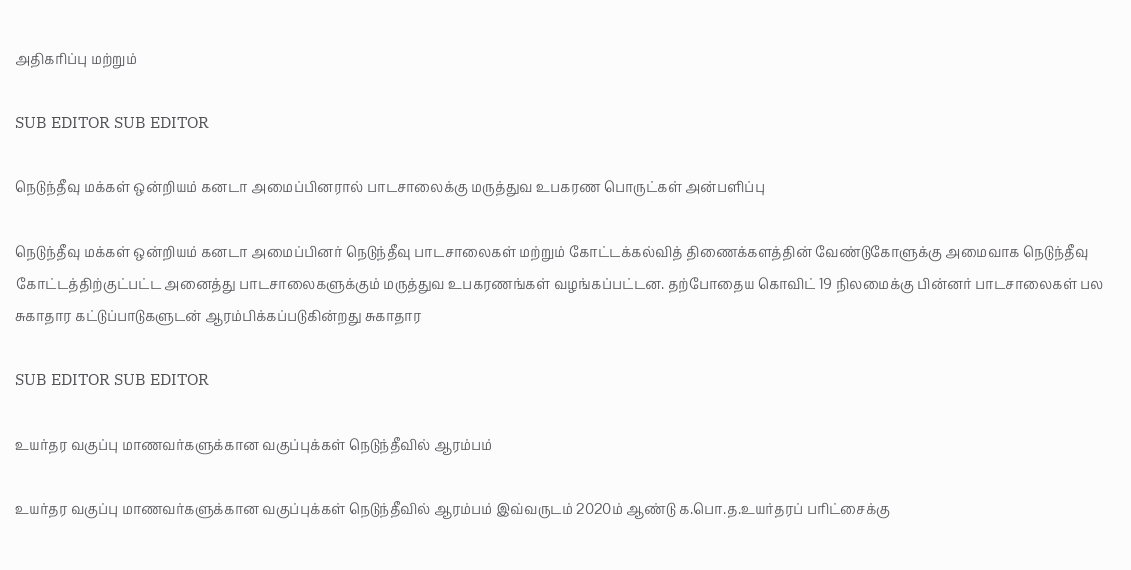அதிகரிப்பு மற்றும்

SUB EDITOR SUB EDITOR

நெடுந்தீவு மக்கள் ஒன்றியம் கனடா அமைப்பினரால் பாடசாலைக்கு மருத்துவ உபகரண பொருட்கள் அன்பளிப்பு

நெடுந்தீவு மக்கள் ஒன்றியம் கனடா அமைப்பினர் நெடுந்தீவு பாடசாலைகள் மற்றும் கோட்டக்கல்வித் திணைக்களத்தின் வேண்டுகோளுக்கு அமைவாக நெடுந்தீவு கோட்டத்திற்குட்பட்ட அனைத்து பாடசாலைகளுக்கும் மருத்துவ உபகரணங்கள் வழங்கப்பட்டன. தற்போதைய கொவிட் 19 நிலமைக்கு பின்னர் பாடசாலைகள் பல சுகாதார கட்டுப்பாடுகளுடன் ஆரம்பிக்கப்படுகின்றது சுகாதார

SUB EDITOR SUB EDITOR

உயர்தர வகுப்பு மாணவர்களுக்கான வகுப்புக்கள் நெடுந்தீவில் ஆரம்பம்

உயர்தர வகுப்பு மாணவர்களுக்கான வகுப்புக்கள் நெடுந்தீவில் ஆரம்பம் இவ்வருடம் 2020ம் ஆண்டு க.பொ.த.உயர்தரப் பரிட்சைக்கு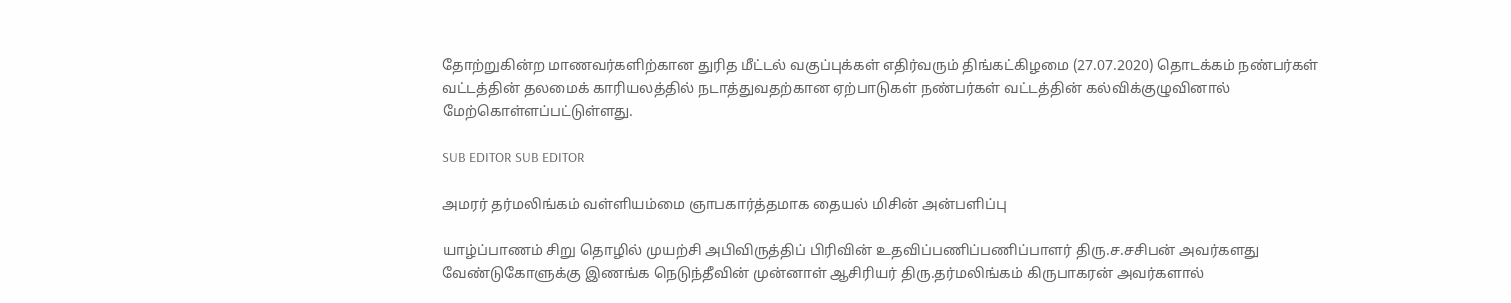தோற்றுகின்ற மாணவர்களிற்கான துரித மீட்டல் வகுப்புக்கள் எதிர்வரும் திங்கட்கிழமை (27.07.2020) தொடக்கம் நண்பர்கள் வட்டத்தின் தலமைக் காரியலத்தில் நடாத்துவதற்கான ஏற்பாடுகள் நண்பர்கள் வட்டத்தின் கல்விக்குழுவினால் மேற்கொள்ளப்பட்டுள்ளது.

SUB EDITOR SUB EDITOR

அமரர் தர்மலிங்கம் வள்ளியம்மை ஞாபகார்த்தமாக தையல் மிசின் அன்பளிப்பு

யாழ்ப்பாணம் சிறு தொழில் முயற்சி அபிவிருத்திப் பிரிவின் உதவிப்பணிப்பணிப்பாளர் திரு.ச.சசிபன் அவர்களது வேண்டுகோளுக்கு இணங்க நெடுந்தீவின் முன்னாள் ஆசிரியர் திரு.தர்மலிங்கம் கிருபாகரன் அவர்களால்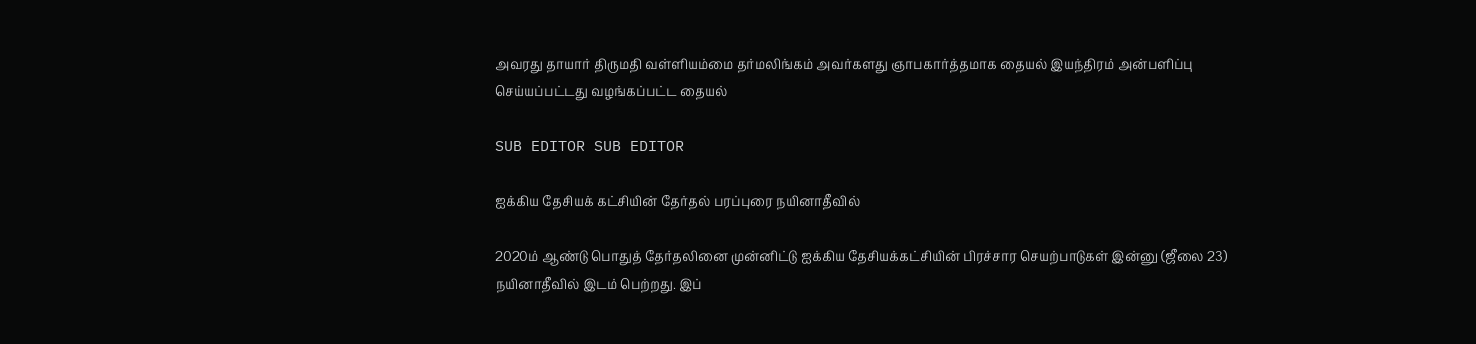அவரது தாயார் திருமதி வள்ளியம்மை தர்மலிங்கம் அவர்களது ஞாபகார்த்தமாக தையல் இயந்திரம் அன்பளிப்பு செய்யப்பட்டது வழங்கப்பட்ட தையல்

SUB EDITOR SUB EDITOR

ஐக்கிய தேசியக் கட்சியின் தேர்தல் பரப்புரை நயினாதீவில்

2020ம் ஆண்டு பொதுத் தேர்தலினை முன்னிட்டு ஐக்கிய தேசியக்கட்சியின் பிரச்சார செயற்பாடுகள் இன்னு (ஜீலை 23) நயினாதீவில் இடம் பெற்றது. இப்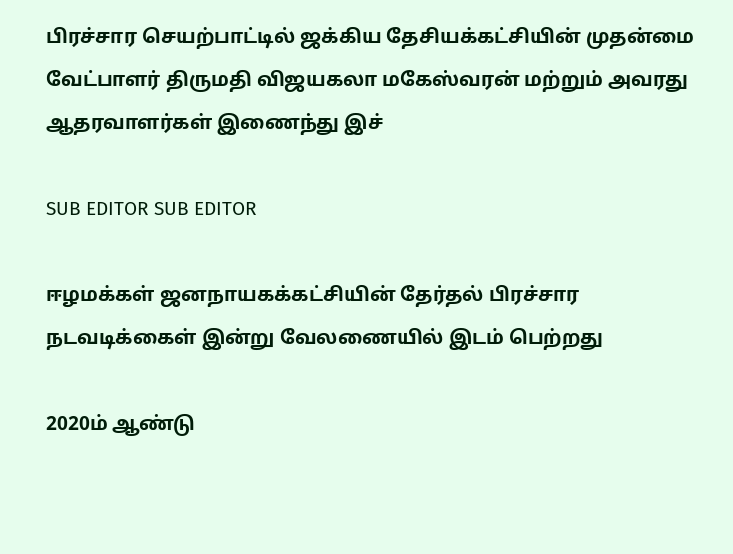பிரச்சார செயற்பாட்டில் ஜக்கிய தேசியக்கட்சியின் முதன்மை வேட்பாளர் திருமதி விஜயகலா மகேஸ்வரன் மற்றும் அவரது ஆதரவாளர்கள் இணைந்து இச்

SUB EDITOR SUB EDITOR

ஈழமக்கள் ஜனநாயகக்கட்சியின் தேர்தல் பிரச்சார நடவடிக்கைள் இன்று வேலணையில் இடம் பெற்றது

2020ம் ஆண்டு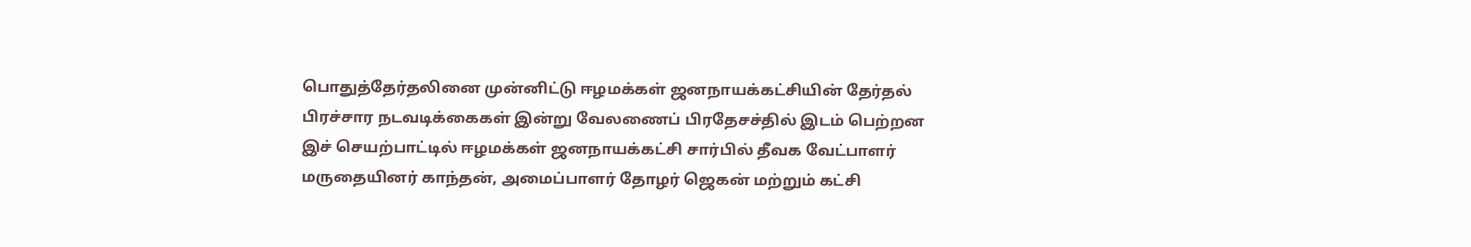பொதுத்தேர்தலினை முன்னிட்டு ஈழமக்கள் ஜனநாயக்கட்சியின் தேர்தல் பிரச்சார நடவடிக்கைகள் இன்று வேலணைப் பிரதேசச்தில் இடம் பெற்றன இச் செயற்பாட்டில் ஈழமக்கள் ஜனநாயக்கட்சி சார்பில் தீவக வேட்பாளர் மருதையினர் காந்தன், அமைப்பாளர் தோழர் ஜெகன் மற்றும் கட்சி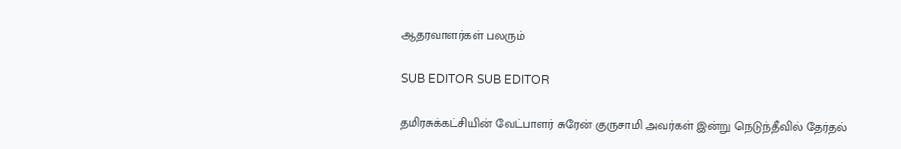ஆதரவாளர்கள் பலரும்

SUB EDITOR SUB EDITOR

தமிரசுக்கட்சியின் வேட்பாளர் சுரேன் குருசாமி அவர்கள் இன்று நெடுந்தீவில் தேர்தல்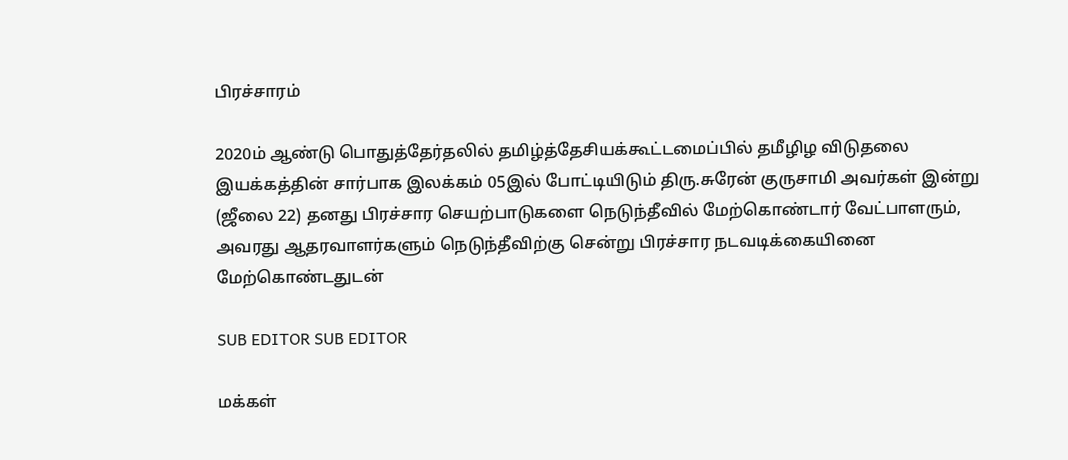பிரச்சாரம்

2020ம் ஆண்டு பொதுத்தேர்தலில் தமிழ்த்தேசியக்கூட்டமைப்பில் தமீழிழ விடுதலை இயக்கத்தின் சார்பாக இலக்கம் 05இல் போட்டியிடும் திரு.சுரேன் குருசாமி அவர்கள் இன்று (ஜீலை 22) தனது பிரச்சார செயற்பாடுகளை நெடுந்தீவில் மேற்கொண்டார் வேட்பாளரும், அவரது ஆதரவாளர்களும் நெடுந்தீவிற்கு சென்று பிரச்சார நடவடிக்கையினை மேற்கொண்டதுடன்

SUB EDITOR SUB EDITOR

மக்கள்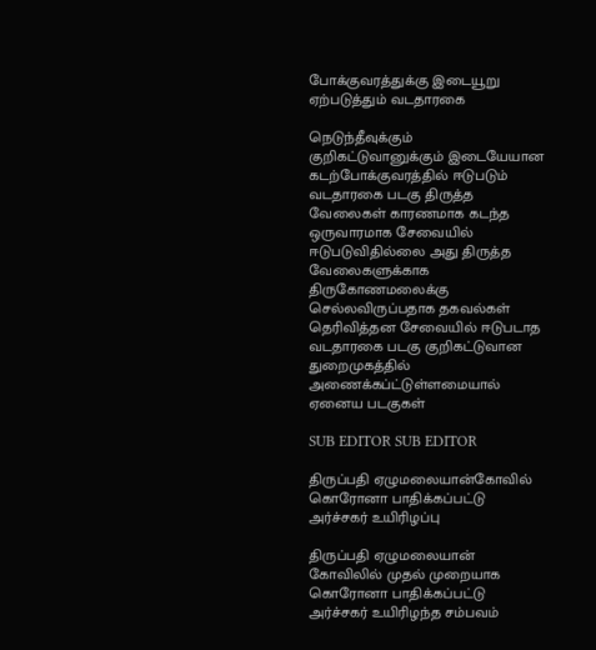போக்குவரத்துக்கு இடையூறு ஏற்படுத்தும் வடதாரகை

நெடுந்தீவுக்கும் குறிகட்டுவானுக்கும் இடையேயான கடற்போக்குவரத்தில் ஈடுபடும் வடதாரகை படகு திருத்த வேலைகள் காரணமாக கடந்த ஒருவாரமாக சேவையில் ஈடுபடுவிதில்லை அது திருத்த வேலைகளுக்காக திருகோணமலைக்கு செல்லவிருப்பதாக தகவல்கள் தெரிவித்தன சேவையில் ஈடுபடாத வடதாரகை படகு குறிகட்டுவான துறைமுகத்தில் அணைக்கப்ட்டுள்ளமையால் ஏனைய படகுகள்

SUB EDITOR SUB EDITOR

திருப்பதி ஏழுமலையான்கோவில் கொரோனா பாதிக்கப்பட்டு அர்ச்சகர் உயிரிழப்பு

திருப்பதி ஏழுமலையான் கோவிலில் முதல் முறையாக கொரோனா பாதிக்கப்பட்டு அர்ச்சகர் உயிரிழந்த சம்பவம்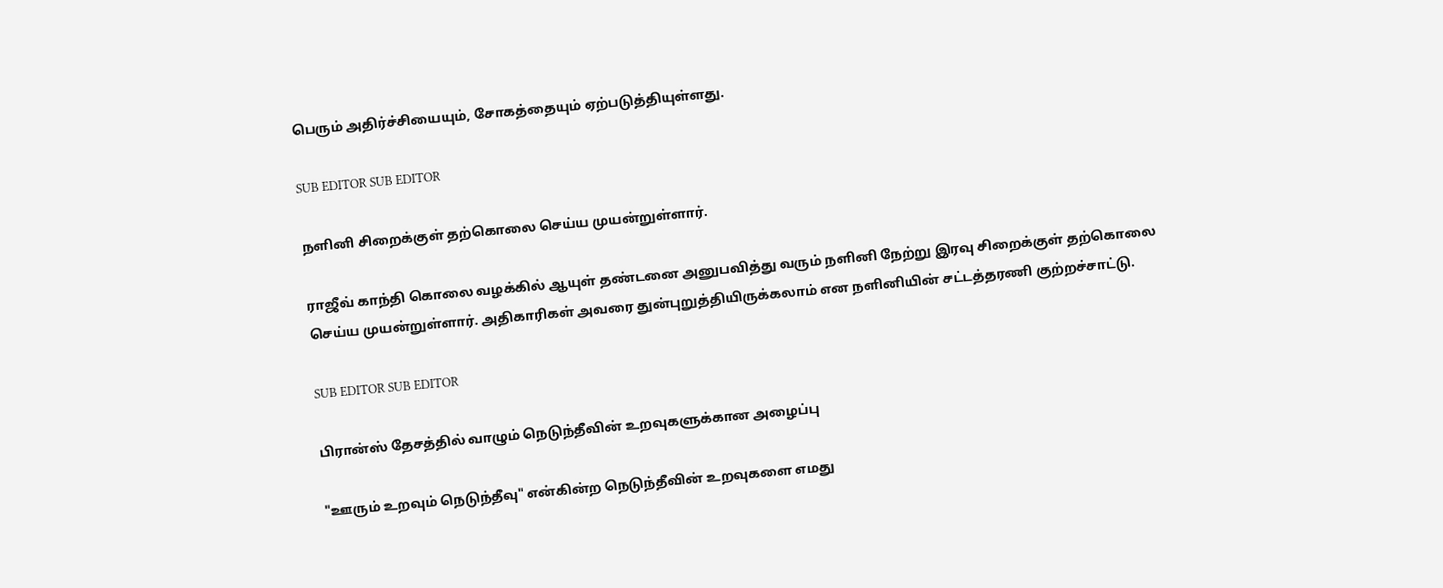பெரும் அதிர்ச்சியையும், சோகத்தையும் ஏற்படுத்தியுள்ளது.

SUB EDITOR SUB EDITOR

நளினி சிறைக்குள் தற்கொலை செய்ய முயன்றுள்ளார்.

ராஜீவ் காந்தி கொலை வழக்கில் ஆயுள் தண்டனை அனுபவித்து வரும் நளினி நேற்று இரவு சிறைக்குள் தற்கொலை செய்ய முயன்றுள்ளார். அதிகாரிகள் அவரை துன்புறுத்தியிருக்கலாம் என நளினியின் சட்டத்தரணி குற்றச்சாட்டு.

SUB EDITOR SUB EDITOR

பிரான்ஸ் தேசத்தில் வாழும் நெடுந்தீவின் உறவுகளுக்கான அழைப்பு

"ஊரும் உறவும் நெடுந்தீவு" என்கின்ற நெடுந்தீவின் உறவுகளை எமது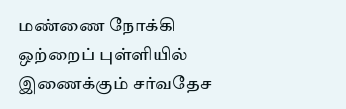மண்ணை நோக்கி ஒற்றைப் புள்ளியில் இணைக்கும் சர்வதேச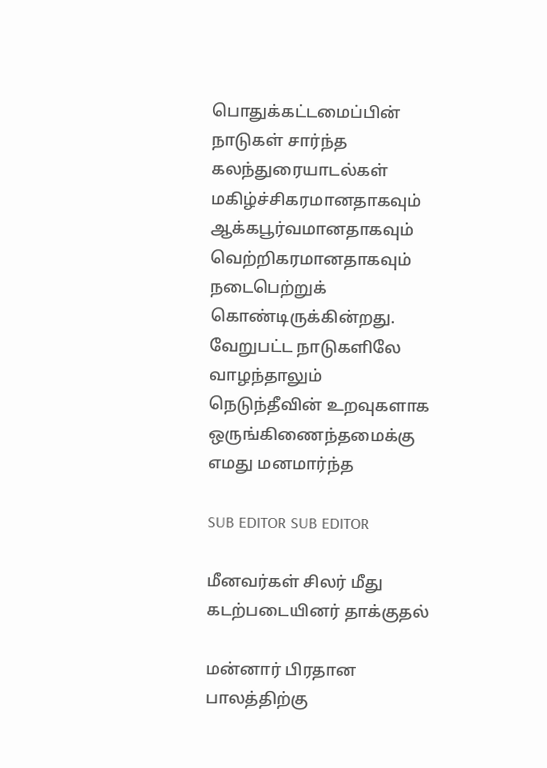பொதுக்கட்டமைப்பின் நாடுகள் சார்ந்த கலந்துரையாடல்கள் மகிழ்ச்சிகரமானதாகவும் ஆக்கபூர்வமானதாகவும் வெற்றிகரமானதாகவும் நடைபெற்றுக் கொண்டிருக்கின்றது. வேறுபட்ட நாடுகளிலே வாழந்தாலும் நெடுந்தீவின் உறவுகளாக ஒருங்கிணைந்தமைக்கு எமது மனமார்ந்த

SUB EDITOR SUB EDITOR

மீனவர்கள் சிலர் மீது கடற்படையினர் தாக்குதல்

மன்னார் பிரதான பாலத்திற்கு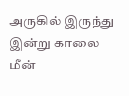அருகில் இருந்து இன்று காலை மீன்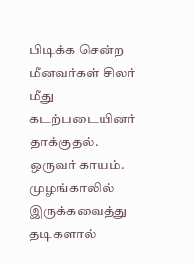பிடிக்க சென்ற மீனவர்கள் சிலர் மீது கடற்படையினர் தாக்குதல். ஒருவர் காயம். முழங்காலில் இருக்கவைத்து தடிகளால்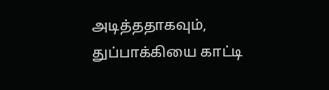அடித்ததாகவும், துப்பாக்கியை காட்டி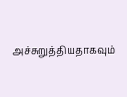அச்சுறுத்தியதாகவும்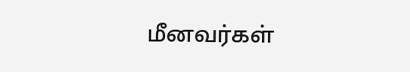மீனவர்கள்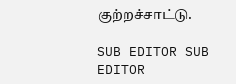குற்றச்சாட்டு.

SUB EDITOR SUB EDITOR